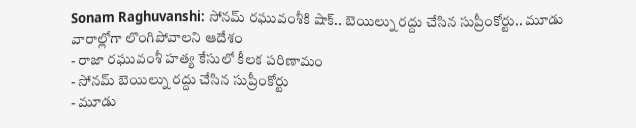Sonam Raghuvanshi: సోనమ్ రఘువంశీకి షాక్.. బెయిల్ను రద్దు చేసిన సుప్రీంకోర్టు.. మూడు వారాల్లోగా లొంగిపోవాలని ఆదేశం
- రాజా రఘువంశీ హత్య కేసులో కీలక పరిణామం
- సోనమ్ బెయిల్ను రద్దు చేసిన సుప్రీంకోర్టు
- మూడు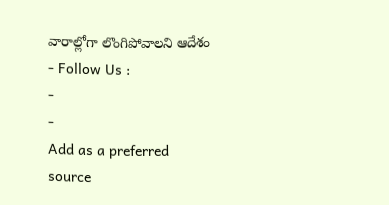వారాల్లోగా లొంగిపోవాలని ఆదేశం
- Follow Us :
-
-
Add as a preferred
source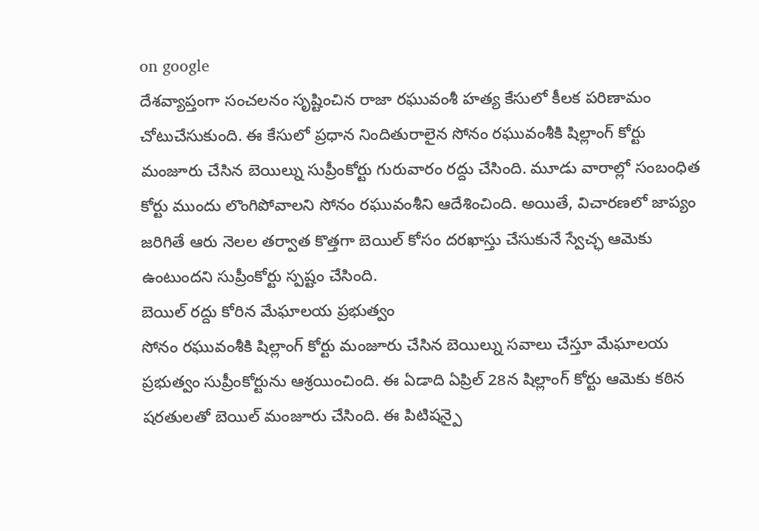on google
దేశవ్యాప్తంగా సంచలనం సృష్టించిన రాజా రఘువంశీ హత్య కేసులో కీలక పరిణామం చోటుచేసుకుంది. ఈ కేసులో ప్రధాన నిందితురాలైన సోనం రఘువంశీకి షిల్లాంగ్ కోర్టు మంజూరు చేసిన బెయిల్ను సుప్రీంకోర్టు గురువారం రద్దు చేసింది. మూడు వారాల్లో సంబంధిత కోర్టు ముందు లొంగిపోవాలని సోనం రఘువంశీని ఆదేశించింది. అయితే, విచారణలో జాప్యం జరిగితే ఆరు నెలల తర్వాత కొత్తగా బెయిల్ కోసం దరఖాస్తు చేసుకునే స్వేచ్ఛ ఆమెకు ఉంటుందని సుప్రీంకోర్టు స్పష్టం చేసింది.
బెయిల్ రద్దు కోరిన మేఘాలయ ప్రభుత్వం
సోనం రఘువంశీకి షిల్లాంగ్ కోర్టు మంజూరు చేసిన బెయిల్ను సవాలు చేస్తూ మేఘాలయ ప్రభుత్వం సుప్రీంకోర్టును ఆశ్రయించింది. ఈ ఏడాది ఏప్రిల్ 28న షిల్లాంగ్ కోర్టు ఆమెకు కఠిన షరతులతో బెయిల్ మంజూరు చేసింది. ఈ పిటిషన్పై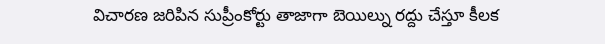విచారణ జరిపిన సుప్రీంకోర్టు తాజాగా బెయిల్ను రద్దు చేస్తూ కీలక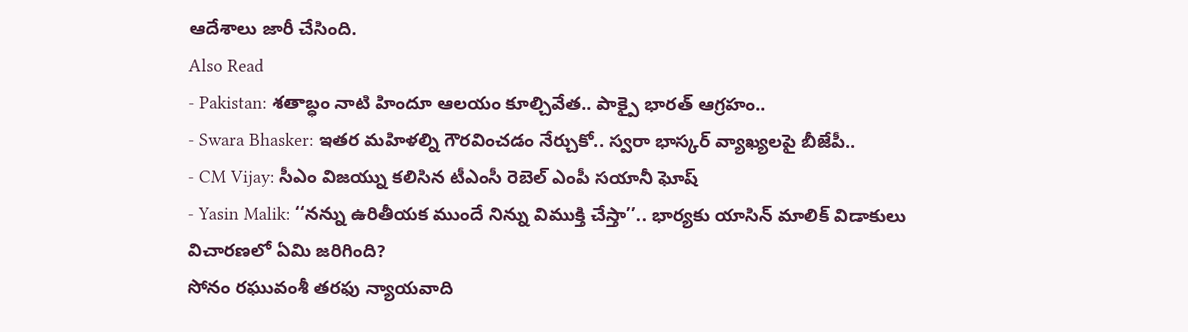ఆదేశాలు జారీ చేసింది.
Also Read
- Pakistan: శతాబ్ధం నాటి హిందూ ఆలయం కూల్చివేత.. పాక్పై భారత్ ఆగ్రహం..
- Swara Bhasker: ఇతర మహిళల్ని గౌరవించడం నేర్చుకో.. స్వరా భాస్కర్ వ్యాఖ్యలపై బీజేపీ..
- CM Vijay: సీఎం విజయ్ను కలిసిన టీఎంసీ రెబెల్ ఎంపీ సయానీ ఘోష్
- Yasin Malik: ‘‘నన్ను ఉరితీయక ముందే నిన్ను విముక్తి చేస్తా’’.. భార్యకు యాసిన్ మాలిక్ విడాకులు
విచారణలో ఏమి జరిగింది?
సోనం రఘువంశీ తరఫు న్యాయవాది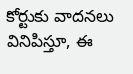కోర్టుకు వాదనలు వినిపిస్తూ, ఈ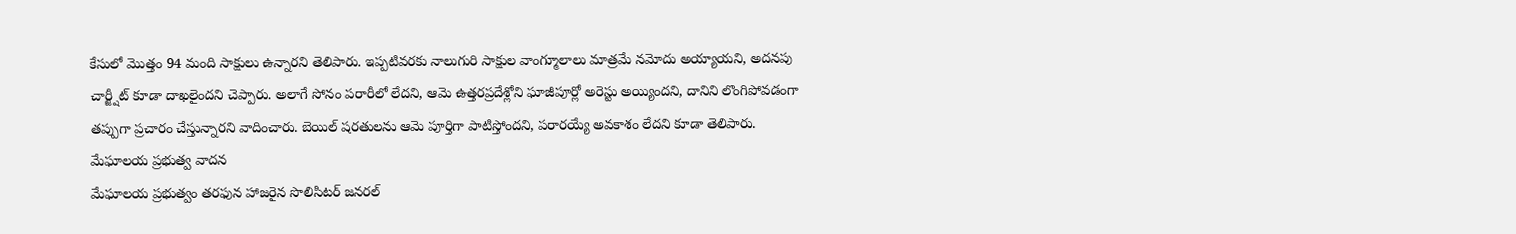కేసులో మొత్తం 94 మంది సాక్షులు ఉన్నారని తెలిపారు. ఇప్పటివరకు నాలుగురి సాక్షుల వాంగ్మూలాలు మాత్రమే నమోదు అయ్యాయని, అదనపు చార్జ్షీట్ కూడా దాఖలైందని చెప్పారు. అలాగే సోనం పరారీలో లేదని, ఆమె ఉత్తరప్రదేశ్లోని ఘాజీపూర్లో అరెస్టు అయ్యిందని, దానిని లొంగిపోవడంగా తప్పుగా ప్రచారం చేస్తున్నారని వాదించారు. బెయిల్ షరతులను ఆమె పూర్తిగా పాటిస్తోందని, పరారయ్యే అవకాశం లేదని కూడా తెలిపారు.
మేఘాలయ ప్రభుత్వ వాదన
మేఘాలయ ప్రభుత్వం తరఫున హాజరైన సొలిసిటర్ జనరల్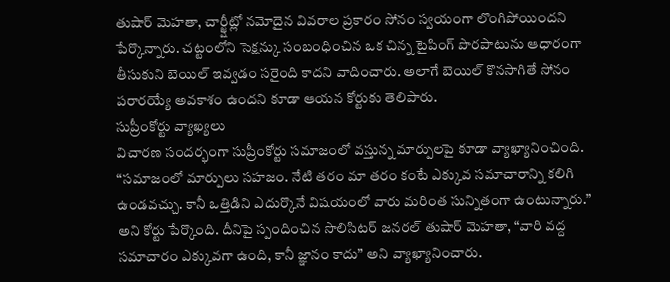తుషార్ మెహతా, చార్జ్షీట్లో నమోదైన వివరాల ప్రకారం సోనం స్వయంగా లొంగిపోయిందని పేర్కొన్నారు. చట్టంలోని సెక్షన్కు సంబంధించిన ఒక చిన్న టైపింగ్ పొరపాటును ఆధారంగా తీసుకుని బెయిల్ ఇవ్వడం సరైంది కాదని వాదించారు. అలాగే బెయిల్ కొనసాగితే సోనం పరారయ్యే అవకాశం ఉందని కూడా ఆయన కోర్టుకు తెలిపారు.
సుప్రీంకోర్టు వ్యాఖ్యలు
విచారణ సందర్భంగా సుప్రీంకోర్టు సమాజంలో వస్తున్న మార్పులపై కూడా వ్యాఖ్యానించింది. “సమాజంలో మార్పులు సహజం. నేటి తరం మా తరం కంటే ఎక్కువ సమాచారాన్ని కలిగి ఉండవచ్చు. కానీ ఒత్తిడిని ఎదుర్కొనే విషయంలో వారు మరింత సున్నితంగా ఉంటున్నారు.” అని కోర్టు పేర్కొంది. దీనిపై స్పందించిన సొలిసిటర్ జనరల్ తుషార్ మెహతా, “వారి వద్ద సమాచారం ఎక్కువగా ఉంది, కానీ జ్ఞానం కాదు” అని వ్యాఖ్యానించారు.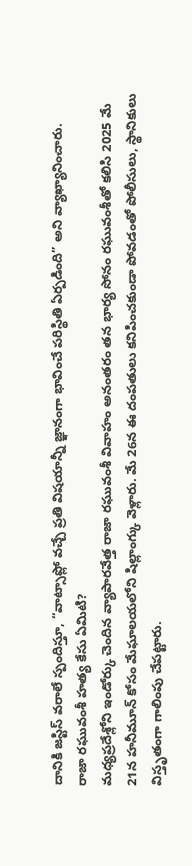దానికి జస్టిస్ వరాలే స్పందిస్తూ, “వాట్సాప్లో వచ్చే ప్రతి విషయాన్నీ జ్ఞానంగా భావించే పరిస్థితి ఏర్పడింది” అని వ్యాఖ్యానించారు.
రాజా రఘువంశీ హత్య కేసు ఏమిటి?
మధ్యప్రదేశ్లోని ఇండోర్కు చెందిన వ్యాపారవేత్త రాజా రఘువంశీ వివాహం అనంతరం తన భార్య సోనం రఘువంశీతో కలిసి 2025 మే 21న హనీమూన్ కోసం మేఘాలయలోని షిల్లాంగ్కు వెళ్లారు. మే 26న ఈ దంపతులు కనిపించకుండా పోవడంతో పోలీసులు, స్థానికులు విస్తృతంగా గాలింపు చేపట్టారు.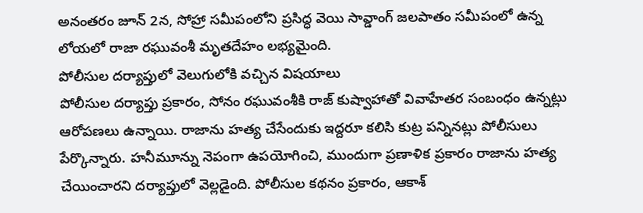అనంతరం జూన్ 2న, సోహ్రా సమీపంలోని ప్రసిద్ధ వెయి సావ్డాంగ్ జలపాతం సమీపంలో ఉన్న లోయలో రాజా రఘువంశీ మృతదేహం లభ్యమైంది.
పోలీసుల దర్యాప్తులో వెలుగులోకి వచ్చిన విషయాలు
పోలీసుల దర్యాప్తు ప్రకారం, సోనం రఘువంశీకి రాజ్ కుష్వాహాతో వివాహేతర సంబంధం ఉన్నట్లు ఆరోపణలు ఉన్నాయి. రాజాను హత్య చేసేందుకు ఇద్దరూ కలిసి కుట్ర పన్నినట్లు పోలీసులు పేర్కొన్నారు. హనీమూన్ను నెపంగా ఉపయోగించి, ముందుగా ప్రణాళిక ప్రకారం రాజాను హత్య చేయించారని దర్యాప్తులో వెల్లడైంది. పోలీసుల కథనం ప్రకారం, ఆకాశ్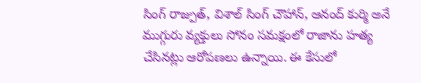సింగ్ రాజ్పుత్, విశాల్ సింగ్ చౌహాన్, ఆనంద్ కుర్మి అనే ముగ్గురు వ్యక్తులు సోనం సమక్షంలో రాజాను హత్య చేసినట్లు ఆరోపణలు ఉన్నాయి. ఈ కేసులో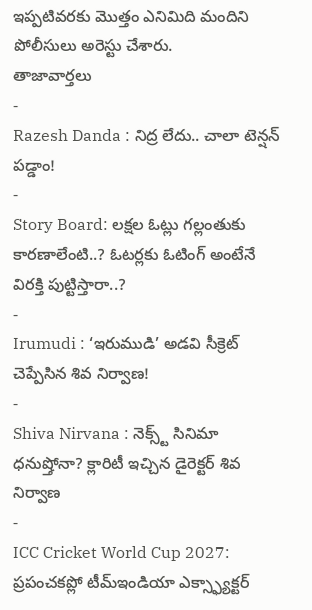ఇప్పటివరకు మొత్తం ఎనిమిది మందిని పోలీసులు అరెస్టు చేశారు.
తాజావార్తలు
-
Razesh Danda : నిద్ర లేదు.. చాలా టెన్షన్ పడ్డాం!
-
Story Board: లక్షల ఓట్లు గల్లంతుకు కారణాలేంటి..? ఓటర్లకు ఓటింగ్ అంటేనే విరక్తి పుట్టిస్తారా..?
-
Irumudi : ‘ఇరుముడి’ అడవి సీక్రెట్ చెప్పేసిన శివ నిర్వాణ!
-
Shiva Nirvana : నెక్స్ట్ సినిమా ధనుష్తోనా? క్లారిటీ ఇచ్చిన డైరెక్టర్ శివ నిర్వాణ
-
ICC Cricket World Cup 2027: ప్రపంచకప్లో టీమ్ఇండియా ఎక్స్ఫ్యాక్టర్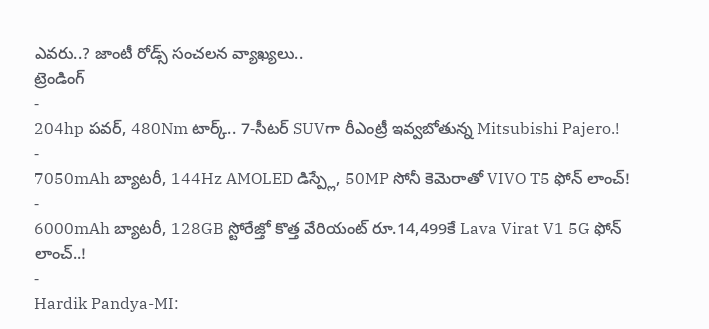ఎవరు..? జాంటీ రోడ్స్ సంచలన వ్యాఖ్యలు..
ట్రెండింగ్
-
204hp పవర్, 480Nm టార్క్.. 7-సీటర్ SUVగా రీఎంట్రీ ఇవ్వబోతున్న Mitsubishi Pajero.!
-
7050mAh బ్యాటరీ, 144Hz AMOLED డిస్ప్లే, 50MP సోనీ కెమెరాతో VIVO T5 ఫోన్ లాంచ్!
-
6000mAh బ్యాటరీ, 128GB స్టోరేజ్తో కొత్త వేరియంట్ రూ.14,499కే Lava Virat V1 5G ఫోన్ లాంచ్..!
-
Hardik Pandya-MI: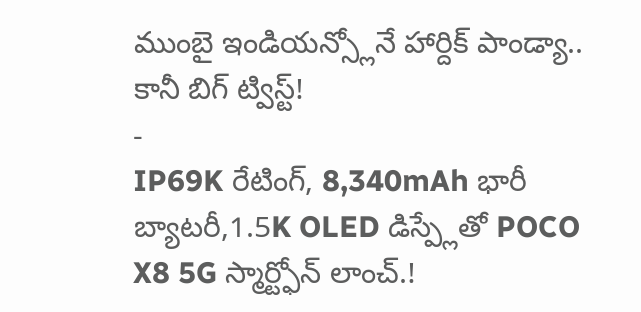ముంబై ఇండియన్స్లోనే హార్దిక్ పాండ్యా.. కానీ బిగ్ ట్విస్ట్!
-
IP69K రేటింగ్, 8,340mAh భారీ బ్యాటరీ,1.5K OLED డిస్ప్లేతో POCO X8 5G స్మార్ట్ఫోన్ లాంచ్.!